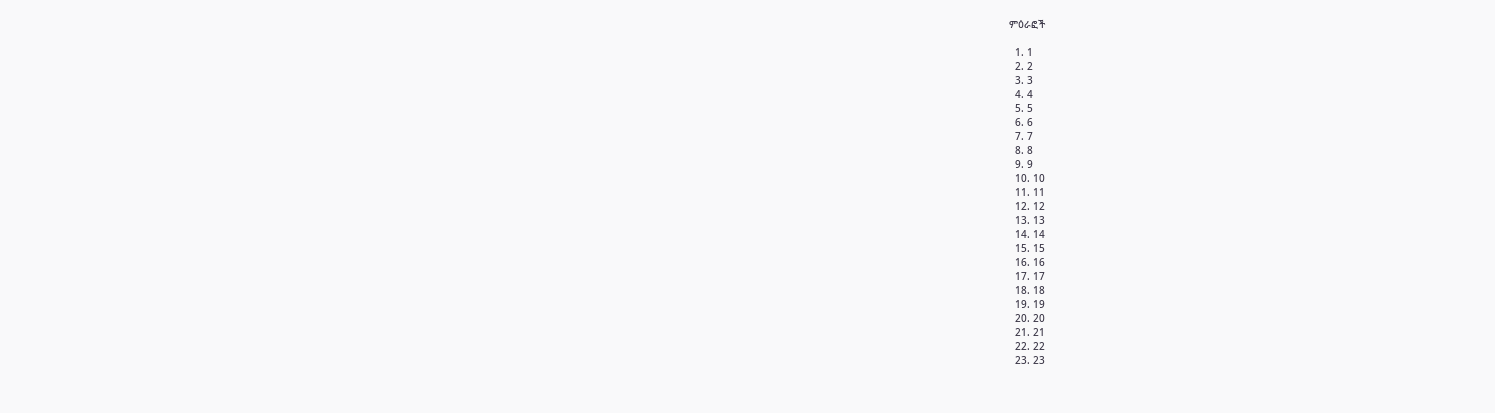ምዕራፎች

  1. 1
  2. 2
  3. 3
  4. 4
  5. 5
  6. 6
  7. 7
  8. 8
  9. 9
  10. 10
  11. 11
  12. 12
  13. 13
  14. 14
  15. 15
  16. 16
  17. 17
  18. 18
  19. 19
  20. 20
  21. 21
  22. 22
  23. 23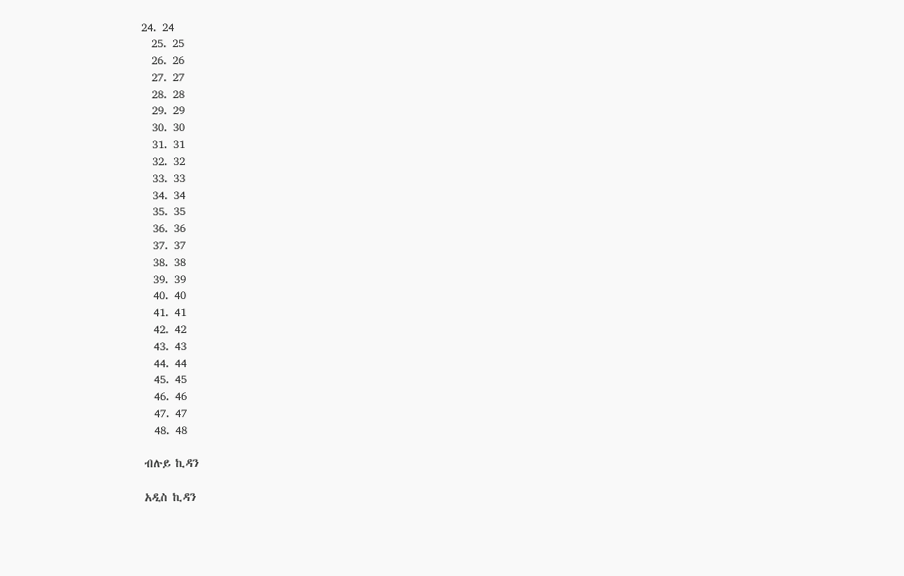24. 24
  25. 25
  26. 26
  27. 27
  28. 28
  29. 29
  30. 30
  31. 31
  32. 32
  33. 33
  34. 34
  35. 35
  36. 36
  37. 37
  38. 38
  39. 39
  40. 40
  41. 41
  42. 42
  43. 43
  44. 44
  45. 45
  46. 46
  47. 47
  48. 48

ብሉይ ኪዳን

አዲስ ኪዳን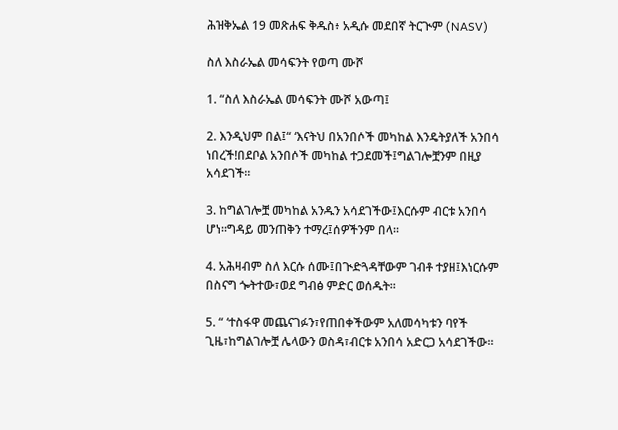ሕዝቅኤል 19 መጽሐፍ ቅዱስ፥ አዲሱ መደበኛ ትርጒም (NASV)

ስለ እስራኤል መሳፍንት የወጣ ሙሾ

1. “ስለ እስራኤል መሳፍንት ሙሾ አውጣ፤

2. እንዲህም በል፤“ ‘እናትህ በአንበሶች መካከል እንዴትያለች አንበሳ ነበረች!በደቦል አንበሶች መካከል ተጋደመች፤ግልገሎቿንም በዚያ አሳደገች።

3. ከግልገሎቿ መካከል አንዱን አሳደገችው፤እርሱም ብርቱ አንበሳ ሆነ።ግዳይ መንጠቅን ተማረ፤ሰዎችንም በላ።

4. አሕዛብም ስለ እርሱ ሰሙ፤በጒድጓዳቸውም ገብቶ ተያዘ፤እነርሱም በስናግ ጐትተው፣ወደ ግብፅ ምድር ወሰዱት።

5. “ ‘ተስፋዋ መጨናገፉን፣የጠበቀችውም አለመሳካቱን ባየች ጊዜ፣ከግልገሎቿ ሌላውን ወስዳ፣ብርቱ አንበሳ አድርጋ አሳደገችው።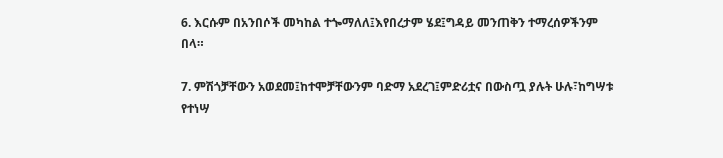6. እርሱም በአንበሶች መካከል ተጐማለለ፤እየበረታም ሄደ፤ግዳይ መንጠቅን ተማረሰዎችንም በላ።

7. ምሽጎቻቸውን አወደመ፤ከተሞቻቸውንም ባድማ አደረገ፤ምድሪቷና በውስጧ ያሉት ሁሉ፣ከግሣቱ የተነሣ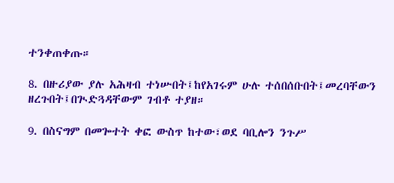ተንቀጠቀጡ።

8. በዙሪያው ያሉ አሕዛብ ተነሡበት፤ከየአገሩም ሁሉ ተሰበሰቡበት፤መረባቸውን ዘረጉበት፤በጒድጓዳቸውም ገብቶ ተያዘ።

9. በስናግም በመጐተት ቀፎ ውስጥ ከተው፣ወደ ባቢሎን ንጉሥ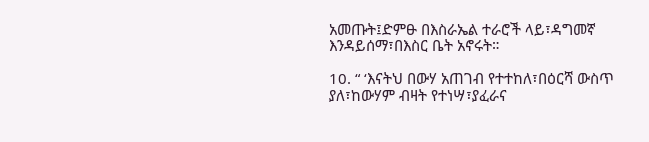አመጡት፤ድምፁ በእስራኤል ተራሮች ላይ፣ዳግመኛ እንዳይሰማ፣በእስር ቤት አኖሩት።

10. “ ‘እናትህ በውሃ አጠገብ የተተከለ፣በዕርሻ ውስጥ ያለ፣ከውሃም ብዛት የተነሣ፣ያፈራና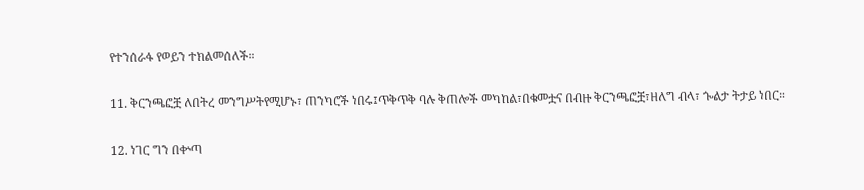የተንሰራፋ የወይን ተክልመሰለች።

11. ቅርንጫፎቿ ለበትረ መንግሥትየሚሆኑ፣ ጠንካሮች ነበሩ፤ጥቅጥቅ ባሉ ቅጠሎች መካከል፣በቁመቷና በብዙ ቅርንጫፎቿ፣ዘለግ ብላ፣ ጐልታ ትታይ ነበር።

12. ነገር ግን በቍጣ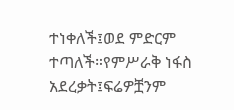ተነቀለች፤ወደ ምድርም ተጣለች።የምሥራቅ ነፋስ አደረቃት፤ፍሬዎቿንም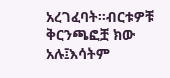አረገፈባት።ብርቱዎቹ ቅርንጫፎቿ ክው አሉ፤እሳትም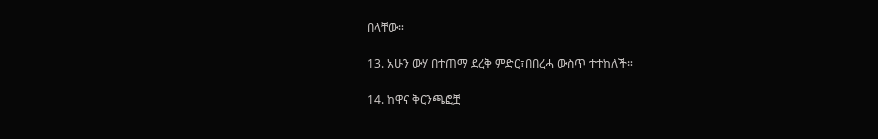በላቸው።

13. አሁን ውሃ በተጠማ ደረቅ ምድር፣በበረሓ ውስጥ ተተከለች።

14. ከዋና ቅርንጫፎቿ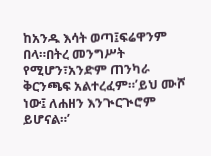ከአንዱ እሳት ወጣ፤ፍሬዋንም በላ።በትረ መንግሥት የሚሆን፣አንድም ጠንካራ ቅርንጫፍ አልተረፈም።’ይህ ሙሾ ነው፤ ለሐዘን እንጒርጒሮም ይሆናል።’